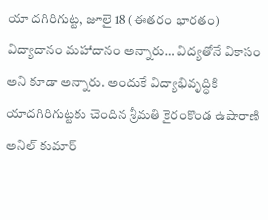యా దగిరిగుట్ట, జూలై 18 (ఈతరం భారతం) విద్యాదానం మహాదానం అన్నారు… విద్యతోనే వికాసం అని కూడా అన్నారు. అందుకే విద్యాభివృద్ధికి యాదగిరిగుట్టకు చెందిన శ్రీమతి కైరంకొండ ఉషారాణి అనిల్ కుమార్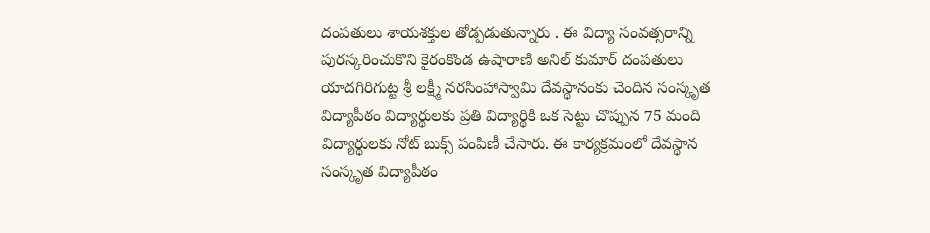దంపతులు శాయశక్తుల తోడ్పడుతున్నారు . ఈ విద్యా సంవత్సరాన్ని పురస్కరించుకొని కైరంకొండ ఉషారాణి అనిల్ కుమార్ దంపతులు యాదగిరిగుట్ట శ్రీ లక్ష్మీ నరసింహాస్వామి దేవస్థానంకు చెందిన సంస్కృత విద్యాపీఠం విద్యార్థులకు ప్రతి విద్యార్థికి ఒక సెట్టు చొప్పున 75 మంది విద్యార్థులకు నోట్ బుక్స్ పంపిణీ చేసారు. ఈ కార్యక్రమంలో దేవస్థాన సంస్కృత విద్యాపీఠం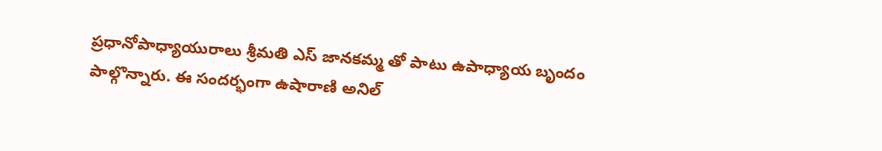ప్రధానోపాధ్యాయురాలు శ్రీమతి ఎస్ జానకమ్మ తో పాటు ఉపాధ్యాయ బృందం పాల్గొన్నారు. ఈ సందర్భంగా ఉషారాణి అనిల్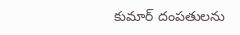కుమార్ దంపతులను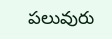పలువురు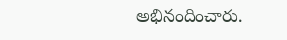అభినందించారు.